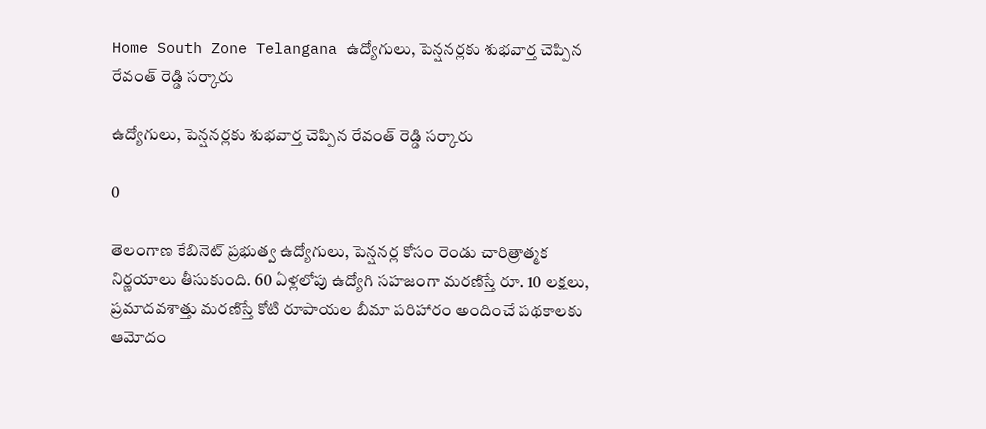Home South Zone Telangana ఉద్యోగులు, పెన్షనర్లకు శుభవార్త చెప్పిన రేవంత్ రెడ్డి సర్కారు

ఉద్యోగులు, పెన్షనర్లకు శుభవార్త చెప్పిన రేవంత్ రెడ్డి సర్కారు

0

తెలంగాణ కేబినెట్ ప్రభుత్వ ఉద్యోగులు, పెన్షనర్ల కోసం రెండు చారిత్రాత్మక నిర్ణయాలు తీసుకుంది. 60 ఏళ్లలోపు ఉద్యోగి సహజంగా మరణిస్తే రూ. 10 లక్షలు, ప్రమాదవశాత్తు మరణిస్తే కోటి రూపాయల బీమా పరిహారం అందించే పథకాలకు ఆమోదం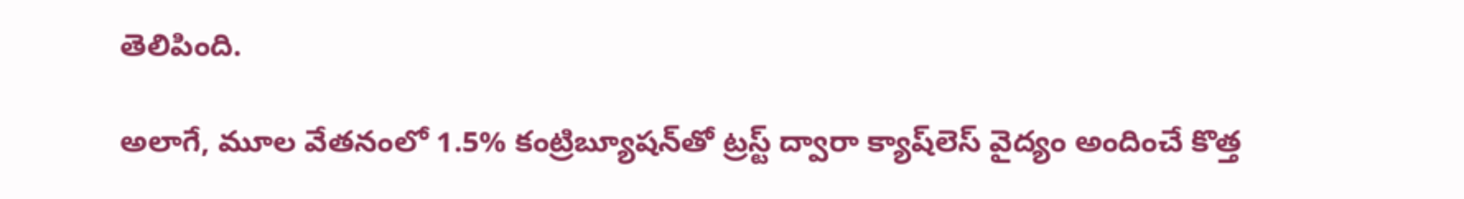తెలిపింది.

అలాగే, మూల వేతనంలో 1.5% కంట్రిబ్యూషన్‌తో ట్రస్ట్ ద్వారా క్యాష్‌లెస్ వైద్యం అందించే కొత్త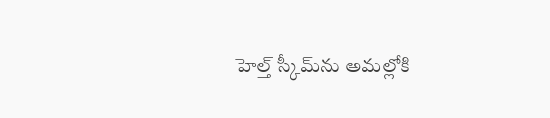హెల్త్ స్కీమ్‌ను అమల్లోకి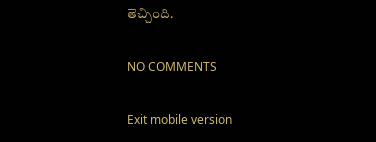తెచ్చింది.

NO COMMENTS

Exit mobile version